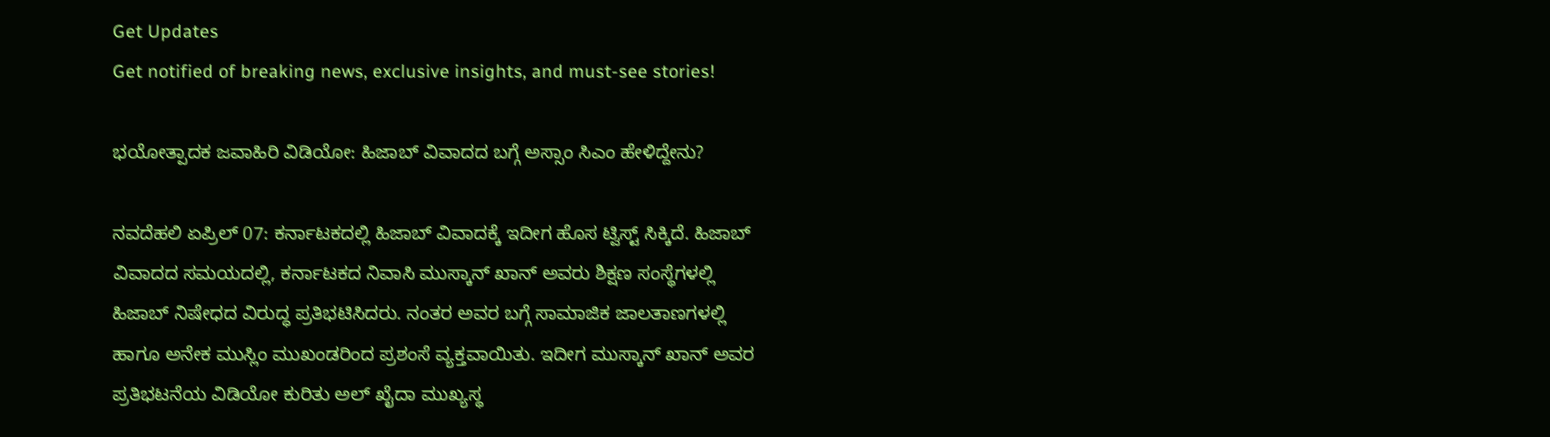Get Updates
Get notified of breaking news, exclusive insights, and must-see stories!

ಭಯೋತ್ಪಾದಕ ಜವಾಹಿರಿ ವಿಡಿಯೋ: ಹಿಜಾಬ್ ವಿವಾದದ ಬಗ್ಗೆ ಅಸ್ಸಾಂ ಸಿಎಂ ಹೇಳಿದ್ದೇನು?

ನವದೆಹಲಿ ಏಪ್ರಿಲ್ 07: ಕರ್ನಾಟಕದಲ್ಲಿ ಹಿಜಾಬ್ ವಿವಾದಕ್ಕೆ ಇದೀಗ ಹೊಸ ಟ್ವಿಸ್ಟ್ ಸಿಕ್ಕಿದೆ. ಹಿಜಾಬ್ ವಿವಾದದ ಸಮಯದಲ್ಲಿ, ಕರ್ನಾಟಕದ ನಿವಾಸಿ ಮುಸ್ಕಾನ್ ಖಾನ್ ಅವರು ಶಿಕ್ಷಣ ಸಂಸ್ಥೆಗಳಲ್ಲಿ ಹಿಜಾಬ್ ನಿಷೇಧದ ವಿರುದ್ಧ ಪ್ರತಿಭಟಿಸಿದರು. ನಂತರ ಅವರ ಬಗ್ಗೆ ಸಾಮಾಜಿಕ ಜಾಲತಾಣಗಳಲ್ಲಿ ಹಾಗೂ ಅನೇಕ ಮುಸ್ಲಿಂ ಮುಖಂಡರಿಂದ ಪ್ರಶಂಸೆ ವ್ಯಕ್ತವಾಯಿತು. ಇದೀಗ ಮುಸ್ಕಾನ್ ಖಾನ್ ಅವರ ಪ್ರತಿಭಟನೆಯ ವಿಡಿಯೋ ಕುರಿತು ಅಲ್ ಖೈದಾ ಮುಖ್ಯಸ್ಥ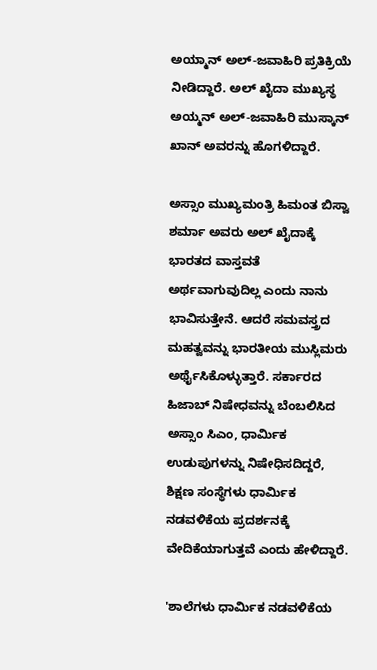ಅಯ್ಮಾನ್ ಅಲ್-ಜವಾಹಿರಿ ಪ್ರತಿಕ್ರಿಯೆ ನೀಡಿದ್ದಾರೆ. ಅಲ್ ಖೈದಾ ಮುಖ್ಯಸ್ಥ ಅಯ್ಮನ್ ಅಲ್-ಜವಾಹಿರಿ ಮುಸ್ಕಾನ್ ಖಾನ್ ಅವರನ್ನು ಹೊಗಳಿದ್ದಾರೆ.

ಅಸ್ಸಾಂ ಮುಖ್ಯಮಂತ್ರಿ ಹಿಮಂತ ಬಿಸ್ವಾ ಶರ್ಮಾ ಅವರು ಅಲ್ ಖೈದಾಕ್ಕೆ ಭಾರತದ ವಾಸ್ತವತೆ ಅರ್ಥವಾಗುವುದಿಲ್ಲ ಎಂದು ನಾನು ಭಾವಿಸುತ್ತೇನೆ. ಆದರೆ ಸಮವಸ್ತ್ರದ ಮಹತ್ವವನ್ನು ಭಾರತೀಯ ಮುಸ್ಲಿಮರು ಅರ್ಥೈಸಿಕೊಳ್ಳುತ್ತಾರೆ. ಸರ್ಕಾರದ ಹಿಜಾಬ್ ನಿಷೇಧವನ್ನು ಬೆಂಬಲಿಸಿದ ಅಸ್ಸಾಂ ಸಿಎಂ, ಧಾರ್ಮಿಕ ಉಡುಪುಗಳನ್ನು ನಿಷೇಧಿಸದಿದ್ದರೆ, ಶಿಕ್ಷಣ ಸಂಸ್ಥೆಗಳು ಧಾರ್ಮಿಕ ನಡವಳಿಕೆಯ ಪ್ರದರ್ಶನಕ್ಕೆ ವೇದಿಕೆಯಾಗುತ್ತವೆ ಎಂದು ಹೇಳಿದ್ದಾರೆ.

'ಶಾಲೆಗಳು ಧಾರ್ಮಿಕ ನಡವಳಿಕೆಯ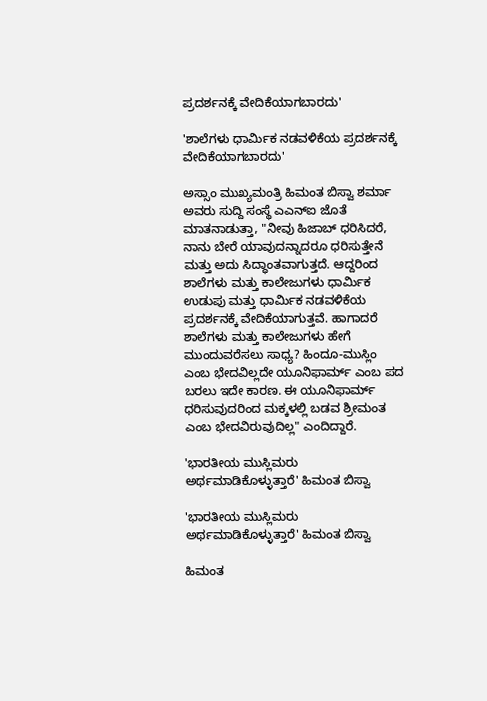ಪ್ರದರ್ಶನಕ್ಕೆ ವೇದಿಕೆಯಾಗಬಾರದು'

'ಶಾಲೆಗಳು ಧಾರ್ಮಿಕ ನಡವಳಿಕೆಯ ಪ್ರದರ್ಶನಕ್ಕೆ ವೇದಿಕೆಯಾಗಬಾರದು'

ಅಸ್ಸಾಂ ಮುಖ್ಯಮಂತ್ರಿ ಹಿಮಂತ ಬಿಸ್ವಾ ಶರ್ಮಾ ಅವರು ಸುದ್ದಿ ಸಂಸ್ಥೆ ಎಎನ್‌ಐ ಜೊತೆ ಮಾತನಾಡುತ್ತಾ, "ನೀವು ಹಿಜಾಬ್ ಧರಿಸಿದರೆ, ನಾನು ಬೇರೆ ಯಾವುದನ್ನಾದರೂ ಧರಿಸುತ್ತೇನೆ ಮತ್ತು ಅದು ಸಿದ್ಧಾಂತವಾಗುತ್ತದೆ. ಆದ್ದರಿಂದ ಶಾಲೆಗಳು ಮತ್ತು ಕಾಲೇಜುಗಳು ಧಾರ್ಮಿಕ ಉಡುಪು ಮತ್ತು ಧಾರ್ಮಿಕ ನಡವಳಿಕೆಯ ಪ್ರದರ್ಶನಕ್ಕೆ ವೇದಿಕೆಯಾಗುತ್ತವೆ. ಹಾಗಾದರೆ ಶಾಲೆಗಳು ಮತ್ತು ಕಾಲೇಜುಗಳು ಹೇಗೆ ಮುಂದುವರೆಸಲು ಸಾಧ್ಯ? ಹಿಂದೂ-ಮುಸ್ಲಿಂ ಎಂಬ ಭೇದವಿಲ್ಲದೇ ಯೂನಿಫಾರ್ಮ್ ಎಂಬ ಪದ ಬರಲು ಇದೇ ಕಾರಣ. ಈ ಯೂನಿಫಾರ್ಮ್‌ ಧರಿಸುವುದರಿಂದ ಮಕ್ಕಳಲ್ಲಿ ಬಡವ ಶ್ರೀಮಂತ ಎಂಬ ಭೇದವಿರುವುದಿಲ್ಲ" ಎಂದಿದ್ದಾರೆ.

'ಭಾರತೀಯ ಮುಸ್ಲಿಮರು ಅರ್ಥಮಾಡಿಕೊಳ್ಳುತ್ತಾರೆ' ಹಿಮಂತ ಬಿಸ್ವಾ

'ಭಾರತೀಯ ಮುಸ್ಲಿಮರು ಅರ್ಥಮಾಡಿಕೊಳ್ಳುತ್ತಾರೆ' ಹಿಮಂತ ಬಿಸ್ವಾ

ಹಿಮಂತ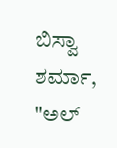ಬಿಸ್ವಾ ಶರ್ಮಾ, "ಅಲ್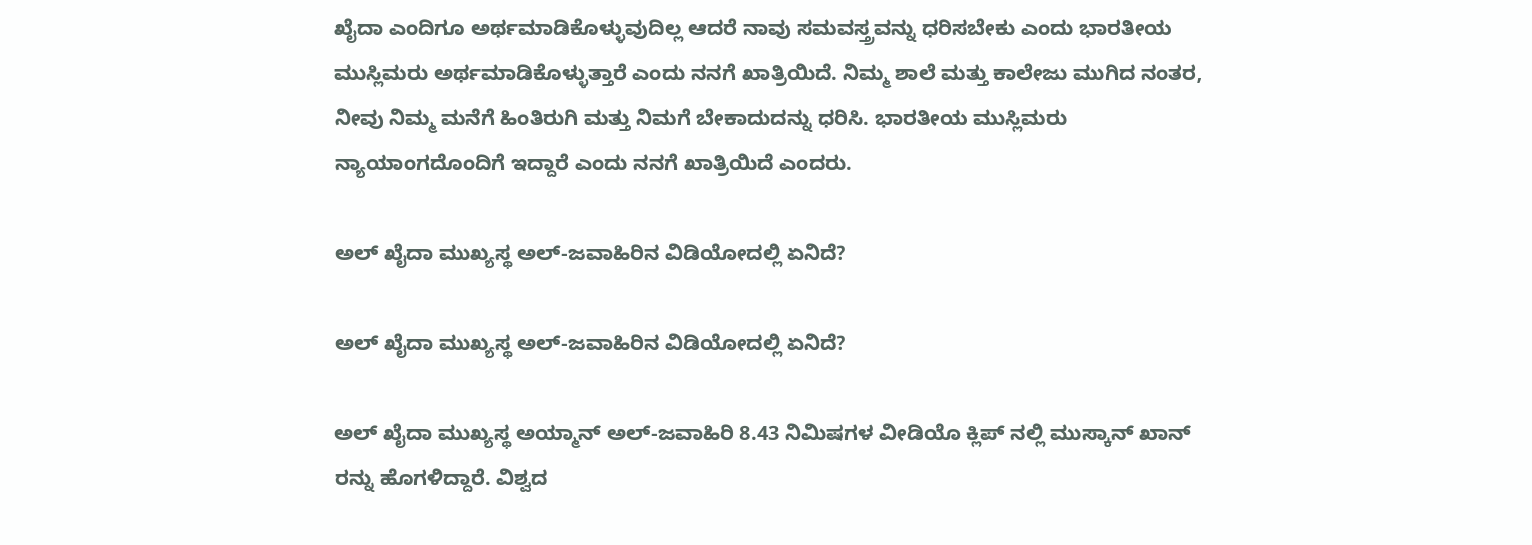ಖೈದಾ ಎಂದಿಗೂ ಅರ್ಥಮಾಡಿಕೊಳ್ಳುವುದಿಲ್ಲ ಆದರೆ ನಾವು ಸಮವಸ್ತ್ರವನ್ನು ಧರಿಸಬೇಕು ಎಂದು ಭಾರತೀಯ ಮುಸ್ಲಿಮರು ಅರ್ಥಮಾಡಿಕೊಳ್ಳುತ್ತಾರೆ ಎಂದು ನನಗೆ ಖಾತ್ರಿಯಿದೆ. ನಿಮ್ಮ ಶಾಲೆ ಮತ್ತು ಕಾಲೇಜು ಮುಗಿದ ನಂತರ, ನೀವು ನಿಮ್ಮ ಮನೆಗೆ ಹಿಂತಿರುಗಿ ಮತ್ತು ನಿಮಗೆ ಬೇಕಾದುದನ್ನು ಧರಿಸಿ. ಭಾರತೀಯ ಮುಸ್ಲಿಮರು ನ್ಯಾಯಾಂಗದೊಂದಿಗೆ ಇದ್ದಾರೆ ಎಂದು ನನಗೆ ಖಾತ್ರಿಯಿದೆ ಎಂದರು.

ಅಲ್ ಖೈದಾ ಮುಖ್ಯಸ್ಥ ಅಲ್-ಜವಾಹಿರಿನ ವಿಡಿಯೋದಲ್ಲಿ ಏನಿದೆ?

ಅಲ್ ಖೈದಾ ಮುಖ್ಯಸ್ಥ ಅಲ್-ಜವಾಹಿರಿನ ವಿಡಿಯೋದಲ್ಲಿ ಏನಿದೆ?

ಅಲ್ ಖೈದಾ ಮುಖ್ಯಸ್ಥ ಅಯ್ಮಾನ್ ಅಲ್-ಜವಾಹಿರಿ 8.43 ನಿಮಿಷಗಳ ವೀಡಿಯೊ ಕ್ಲಿಪ್ ನಲ್ಲಿ ಮುಸ್ಕಾನ್ ಖಾನ್ ರನ್ನು ಹೊಗಳಿದ್ದಾರೆ. ವಿಶ್ವದ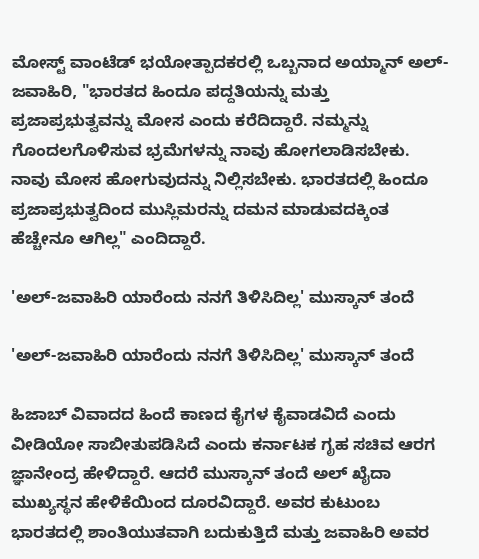ಮೋಸ್ಟ್ ವಾಂಟೆಡ್ ಭಯೋತ್ಪಾದಕರಲ್ಲಿ ಒಬ್ಬನಾದ ಅಯ್ಮಾನ್ ಅಲ್-ಜವಾಹಿರಿ, "ಭಾರತದ ಹಿಂದೂ ಪದ್ದತಿಯನ್ನು ಮತ್ತು ಪ್ರಜಾಪ್ರಭುತ್ವವನ್ನು ಮೋಸ ಎಂದು ಕರೆದಿದ್ದಾರೆ. ನಮ್ಮನ್ನು ಗೊಂದಲಗೊಳಿಸುವ ಭ್ರಮೆಗಳನ್ನು ನಾವು ಹೋಗಲಾಡಿಸಬೇಕು. ನಾವು ಮೋಸ ಹೋಗುವುದನ್ನು ನಿಲ್ಲಿಸಬೇಕು. ಭಾರತದಲ್ಲಿ ಹಿಂದೂ ಪ್ರಜಾಪ್ರಭುತ್ವದಿಂದ ಮುಸ್ಲಿಮರನ್ನು ದಮನ ಮಾಡುವದಕ್ಕಿಂತ ಹೆಚ್ಚೇನೂ ಆಗಿಲ್ಲ" ಎಂದಿದ್ದಾರೆ.

'ಅಲ್-ಜವಾಹಿರಿ ಯಾರೆಂದು ನನಗೆ ತಿಳಿಸಿದಿಲ್ಲ' ಮುಸ್ಕಾನ್ ತಂದೆ

'ಅಲ್-ಜವಾಹಿರಿ ಯಾರೆಂದು ನನಗೆ ತಿಳಿಸಿದಿಲ್ಲ' ಮುಸ್ಕಾನ್ ತಂದೆ

ಹಿಜಾಬ್ ವಿವಾದದ ಹಿಂದೆ ಕಾಣದ ಕೈಗಳ ಕೈವಾಡವಿದೆ ಎಂದು ವೀಡಿಯೋ ಸಾಬೀತುಪಡಿಸಿದೆ ಎಂದು ಕರ್ನಾಟಕ ಗೃಹ ಸಚಿವ ಆರಗ ಜ್ಞಾನೇಂದ್ರ ಹೇಳಿದ್ದಾರೆ. ಆದರೆ ಮುಸ್ಕಾನ್ ತಂದೆ ಅಲ್ ಖೈದಾ ಮುಖ್ಯಸ್ಥನ ಹೇಳಿಕೆಯಿಂದ ದೂರವಿದ್ದಾರೆ. ಅವರ ಕುಟುಂಬ ಭಾರತದಲ್ಲಿ ಶಾಂತಿಯುತವಾಗಿ ಬದುಕುತ್ತಿದೆ ಮತ್ತು ಜವಾಹಿರಿ ಅವರ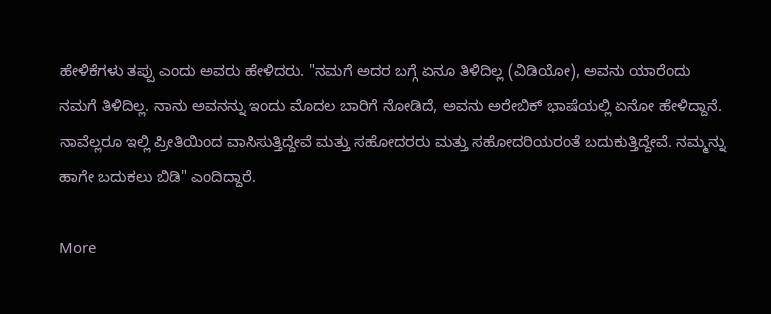ಹೇಳಿಕೆಗಳು ತಪ್ಪು ಎಂದು ಅವರು ಹೇಳಿದರು. "ನಮಗೆ ಅದರ ಬಗ್ಗೆ ಏನೂ ತಿಳಿದಿಲ್ಲ (ವಿಡಿಯೋ), ಅವನು ಯಾರೆಂದು ನಮಗೆ ತಿಳಿದಿಲ್ಲ. ನಾನು ಅವನನ್ನು ಇಂದು ಮೊದಲ ಬಾರಿಗೆ ನೋಡಿದೆ, ಅವನು ಅರೇಬಿಕ್ ಭಾಷೆಯಲ್ಲಿ ಏನೋ ಹೇಳಿದ್ದಾನೆ. ನಾವೆಲ್ಲರೂ ಇಲ್ಲಿ ಪ್ರೀತಿಯಿಂದ ವಾಸಿಸುತ್ತಿದ್ದೇವೆ ಮತ್ತು ಸಹೋದರರು ಮತ್ತು ಸಹೋದರಿಯರಂತೆ ಬದುಕುತ್ತಿದ್ದೇವೆ. ನಮ್ಮನ್ನು ಹಾಗೇ ಬದುಕಲು ಬಿಡಿ" ಎಂದಿದ್ದಾರೆ.

More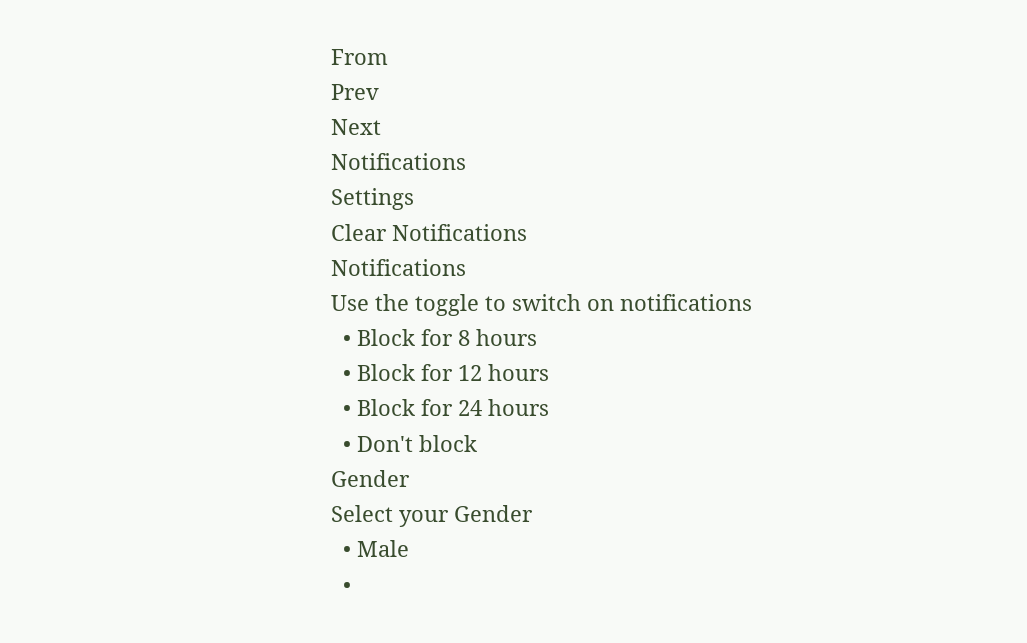From
Prev
Next
Notifications
Settings
Clear Notifications
Notifications
Use the toggle to switch on notifications
  • Block for 8 hours
  • Block for 12 hours
  • Block for 24 hours
  • Don't block
Gender
Select your Gender
  • Male
  •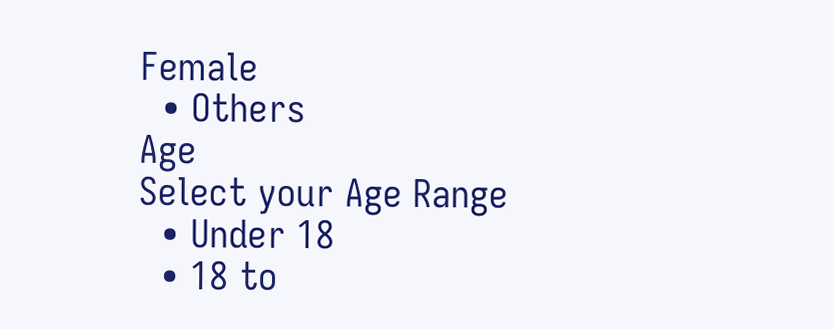Female
  • Others
Age
Select your Age Range
  • Under 18
  • 18 to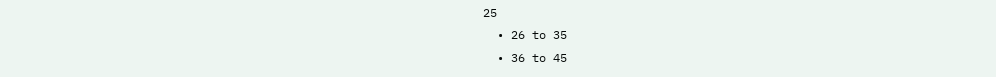25
  • 26 to 35
  • 36 to 45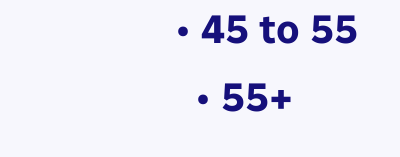• 45 to 55
  • 55+